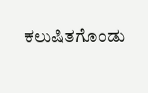ಕಲುಷಿತಗೊಂಡು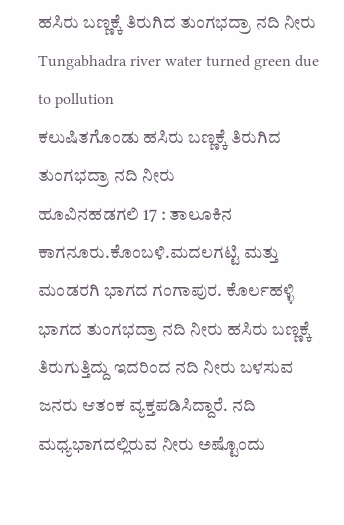ಹಸಿರು ಬಣ್ಣಕ್ಕೆ ತಿರುಗಿದ ತುಂಗಭದ್ರಾ ನದಿ ನೀರು
Tungabhadra river water turned green due to pollution
ಕಲುಷಿತಗೊಂಡು ಹಸಿರು ಬಣ್ಣಕ್ಕೆ ತಿರುಗಿದ ತುಂಗಭದ್ರಾ ನದಿ ನೀರು
ಹೂವಿನಹಡಗಲಿ 17 : ತಾಲೂಕಿನ ಕಾಗನೂರು.ಕೊಂಬಳಿ.ಮದಲಗಟ್ಟಿ ಮತ್ತು ಮಂಡರಗಿ ಭಾಗದ ಗಂಗಾಪುರ. ಕೊರ್ಲಹಳ್ಳಿ ಭಾಗದ ತುಂಗಭದ್ರಾ ನದಿ ನೀರು ಹಸಿರು ಬಣ್ಣಕ್ಕೆ ತಿರುಗುತ್ತಿದ್ದು ಇದರಿಂದ ನದಿ ನೀರು ಬಳಸುವ ಜನರು ಆತಂಕ ವ್ಯಕ್ತಪಡಿಸಿದ್ದಾರೆ. ನದಿ ಮಧ್ಯಭಾಗದಲ್ಲಿರುವ ನೀರು ಅಷ್ಟೊಂದು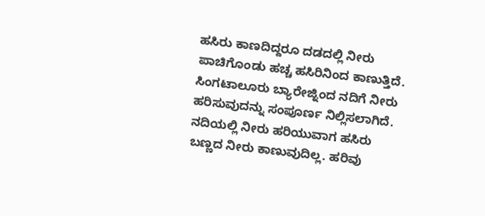ಹಸಿರು ಕಾಣದಿದ್ದರೂ ದಡದಲ್ಲಿ ನೀರು ಪಾಚಿಗೊಂಡು ಹಚ್ಚ ಹಸಿರಿನಿಂದ ಕಾಣುತ್ತಿದೆ. ಸಿಂಗಟಾಲೂರು ಬ್ಯಾರೇಜ್ನಿಂದ ನದಿಗೆ ನೀರು ಹರಿಸುವುದನ್ನು ಸಂಪೂರ್ಣ ನಿಲ್ಲಿಸಲಾಗಿದೆ. ನದಿಯಲ್ಲಿ ನೀರು ಹರಿಯುವಾಗ ಹಸಿರು ಬಣ್ಣದ ನೀರು ಕಾಣುವುದಿಲ್ಲ. ಹರಿವು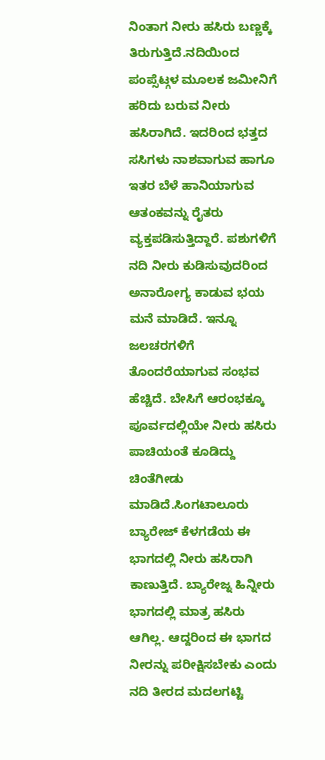ನಿಂತಾಗ ನೀರು ಹಸಿರು ಬಣ್ಣಕ್ಕೆ ತಿರುಗುತ್ತಿದೆ.ನದಿಯಿಂದ ಪಂಪ್ಸೆಟ್ಗಳ ಮೂಲಕ ಜಮೀನಿಗೆ ಹರಿದು ಬರುವ ನೀರು ಹಸಿರಾಗಿದೆ. ಇದರಿಂದ ಭತ್ತದ ಸಸಿಗಳು ನಾಶವಾಗುವ ಹಾಗೂ ಇತರ ಬೆಳೆ ಹಾನಿಯಾಗುವ ಆತಂಕವನ್ನು ರೈತರು ವ್ಯಕ್ತಪಡಿಸುತ್ತಿದ್ದಾರೆ. ಪಶುಗಳಿಗೆ ನದಿ ನೀರು ಕುಡಿಸುವುದರಿಂದ ಅನಾರೋಗ್ಯ ಕಾಡುವ ಭಯ ಮನೆ ಮಾಡಿದೆ. ಇನ್ನೂ ಜಲಚರಗಳಿಗೆ ತೊಂದರೆಯಾಗುವ ಸಂಭವ ಹೆಚ್ಚಿದೆ. ಬೇಸಿಗೆ ಆರಂಭಕ್ಕೂ ಪೂರ್ವದಲ್ಲಿಯೇ ನೀರು ಹಸಿರು ಪಾಚಿಯಂತೆ ಕೂಡಿದ್ದು ಚಿಂತೆಗೀಡು ಮಾಡಿದೆ.ಸಿಂಗಟಾಲೂರು ಬ್ಯಾರೇಜ್ ಕೆಳಗಡೆಯ ಈ ಭಾಗದಲ್ಲಿ ನೀರು ಹಸಿರಾಗಿ ಕಾಣುತ್ತಿದೆ. ಬ್ಯಾರೇಜ್ನ ಹಿನ್ನೀರು ಭಾಗದಲ್ಲಿ ಮಾತ್ರ ಹಸಿರು ಆಗಿಲ್ಲ. ಆದ್ದರಿಂದ ಈ ಭಾಗದ ನೀರನ್ನು ಪರೀಕ್ಷಿಸಬೇಕು ಎಂದು ನದಿ ತೀರದ ಮದಲಗಟ್ಟಿ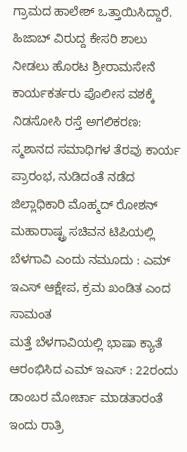ಗ್ರಾಮದ ಹಾಲೇಶ್ ಒತ್ತಾಯಿಸಿದ್ದಾರೆ.
ಹಿಜಾಬ್ ವಿರುದ್ದ ಕೇಸರಿ ಶಾಲು ನೀಡಲು ಹೊರಟ ಶ್ರೀರಾಮಸೇನೆ ಕಾರ್ಯಕರ್ತರು ಪೊಲೀಸ ವಶಕ್ಕೆ
ನಿಡಸೋಸಿ ರಸ್ತೆ ಅಗಲಿಕರಣ: ಸ್ಮಶಾನದ ಸಮಾಧಿಗಳ ತೆರವು ಕಾರ್ಯ ಪ್ರಾರಂಭ, ನುಡಿದಂತೆ ನಡೆದ ಜಿಲ್ಲಾಧಿಕಾರಿ ಮೊಹ್ಮದ್ ರೋಶನ್
ಮಹಾರಾಷ್ಟ್ರ ಸಚಿವನ ಟಿಪಿಯಲ್ಲಿ ಬೆಳಗಾವಿ ಎಂದು ನಮೂದು : ಎಮ್ ಇಎಸ್ ಆಕ್ಷೇಪ, ಕ್ರಮ ಖಂಡಿತ ಎಂದ ಸಾಮಂತ
ಮತ್ತೆ ಬೆಳಗಾವಿಯಲ್ಲಿ ಭಾಷಾ ಕ್ಯಾತೆ ಆರಂಭಿಸಿದ ಎಮ್ ಇಎಸ್ : 22ರಂದು ಡಾಂಬರ ಮೋರ್ಚಾ ಮಾಡತಾರಂತೆ
ಇಂದು ರಾತ್ರಿ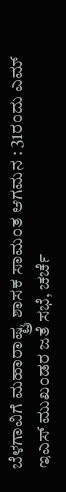ಬೆಳಗಾವಿಗೆ ಮಹಾರಾಷ್ಟ್ರ ಶಾಸಕ ಸಾಮಂತ ಆಗಮನ : 31ರಂದು ಎಮ್ ಇಎಸ್ ಮುಖಂಡರ ಜತೆ ಸಭೆ, ಚರ್ಚೆ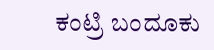ಕಂಟ್ರಿ ಬಂದೂಕು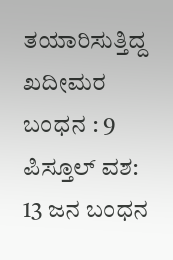ತಯಾರಿಸುತ್ತಿದ್ದ ಖದೀಮರ ಬಂಧನ : 9 ಪಿಸ್ತೂಲ್ ವಶ: 13 ಜನ ಬಂಧನ